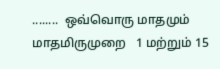........  ஒவ்வொரு மாதமும் மாதமிருமுறை   1 மற்றும் 15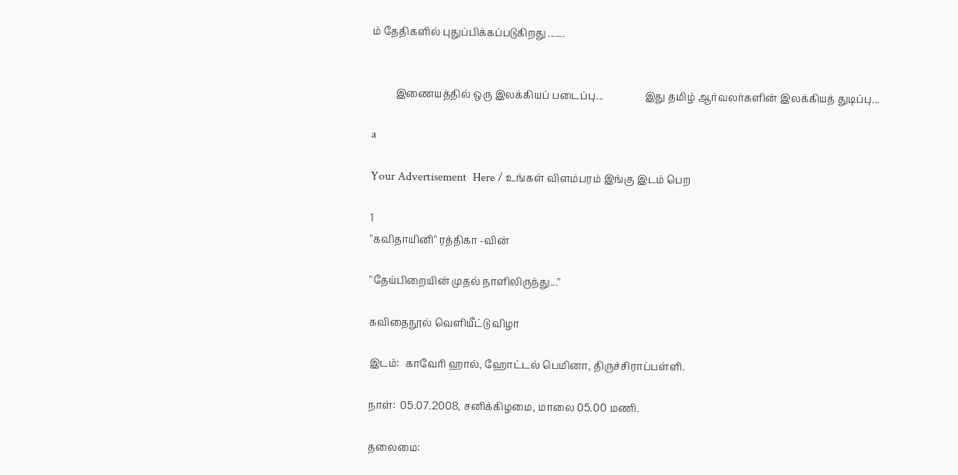ம் தேதிகளில் புதுப்பிக்கப்படுகிறது .......


         இணையத்தில் ஒரு இலக்கியப் படைப்பு...                இது தமிழ் ஆர்வலர்களின் இலக்கியத் துடிப்பு...

a

Your Advertisement  Here / உங்கள் விளம்பரம் இங்கு இடம் பெற

1
"கவிதாயினி" ரத்திகா -வின்

"தேய்பிறையின் முதல் நாளிலிருந்து..."

கவிதைநூல் வெளியீட்டு விழா

இடம்:  காவேரி ஹால், ஹோட்டல் பெமினா, திருச்சிராப்பள்ளி.

நாள்:  05.07.2008, சனிக்கிழமை, மாலை 05.00 மணி.

தலைமை: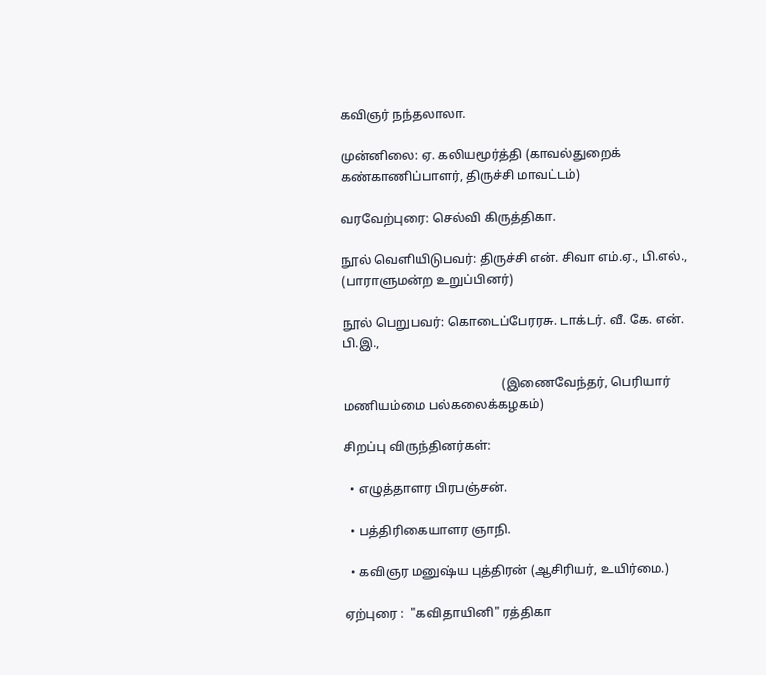கவிஞர் நந்தலாலா.

முன்னிலை: ஏ. கலியமூர்த்தி (காவல்துறைக் கண்காணிப்பாளர், திருச்சி மாவட்டம்)

வரவேற்புரை: செல்வி கிருத்திகா.

நூல் வெளியிடுபவர்: திருச்சி என். சிவா எம்.ஏ., பி.எல்., (பாராளுமன்ற உறுப்பினர்)

நூல் பெறுபவர்: கொடைப்பேரரசு. டாக்டர். வீ. கே. என். பி.இ.,

                                                   (இணைவேந்தர், பெரியார் மணியம்மை பல்கலைக்கழகம்)

சிறப்பு விருந்தினர்கள்:

  • எழுத்தாளர பிரபஞ்சன்.

  • பத்திரிகையாளர ஞாநி.

  • கவிஞர மனுஷ்ய புத்திரன் (ஆசிரியர், உயிர்மை.)

ஏற்புரை :  "கவிதாயினி" ரத்திகா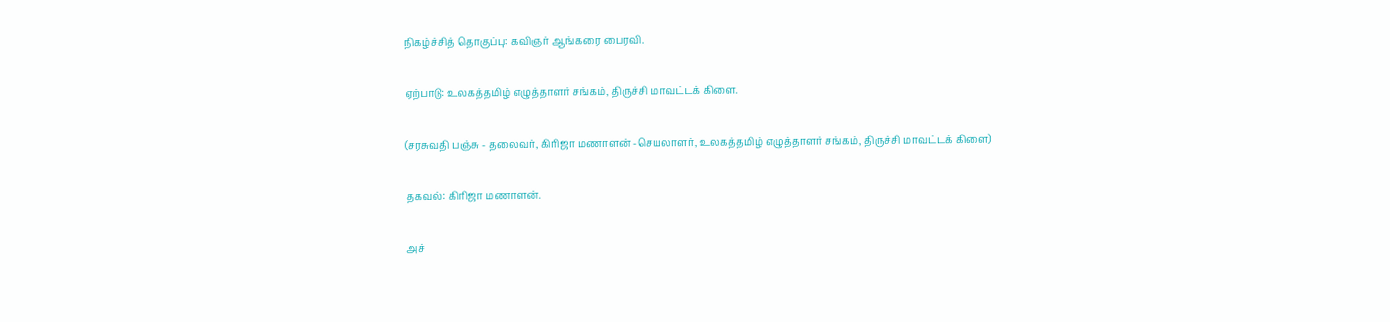நிகழ்ச்சித் தொகுப்பு: கவிஞர் ஆங்கரை பைரவி.

ஏற்பாடு: உலகத்தமிழ் எழுத்தாளர் சங்கம், திருச்சி மாவட்டக் கிளை.

(சரசுவதி பஞ்சு - தலைவர், கிரிஜா மணாளன் -செயலாளர், உலகத்தமிழ் எழுத்தாளர் சங்கம், திருச்சி மாவட்டக் கிளை)

தகவல்: கிரிஜா மணாளன்.

அச்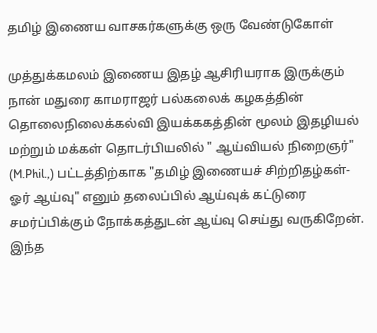தமிழ் இணைய வாசகர்களுக்கு ஒரு வேண்டுகோள்

முத்துக்கமலம் இணைய இதழ் ஆசிரியராக இருக்கும் நான் மதுரை காமராஜர் பல்கலைக் கழகத்தின் தொலைநிலைக்கல்வி இயக்ககத்தின் மூலம் இதழியல் மற்றும் மக்கள் தொடர்பியலில் " ஆய்வியல் நிறைஞர்" (M.Phil.,) பட்டத்திற்காக "தமிழ் இணையச் சிற்றிதழ்கள்-ஓர் ஆய்வு" எனும் தலைப்பில் ஆய்வுக் கட்டுரை சமர்ப்பிக்கும் நோக்கத்துடன் ஆய்வு செய்து வருகிறேன். இந்த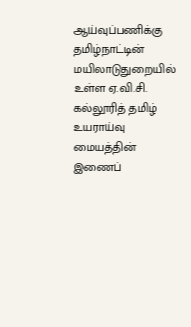ஆய்வுப்பணிக்கு தமிழ்நாட்டின் மயிலாடுதுறையில் உள்ள ஏ.வி.சி. கல்லூரித் தமிழ் உயராய்வு மையத்தின் இணைப்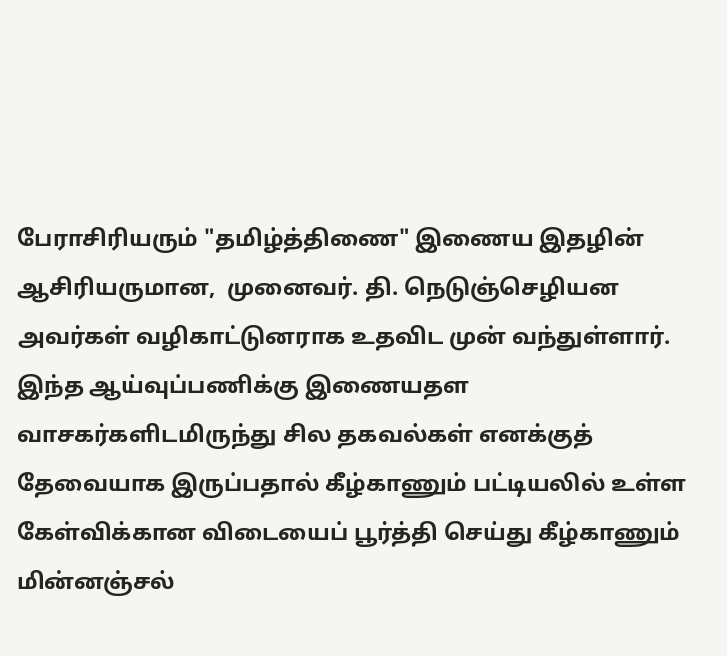பேராசிரியரும் "தமிழ்த்திணை" இணைய இதழின் ஆசிரியருமான,  முனைவர். தி. நெடுஞ்செழியன அவர்கள் வழிகாட்டுனராக உதவிட முன் வந்துள்ளார். இந்த ஆய்வுப்பணிக்கு இணையதள வாசகர்களிடமிருந்து சில தகவல்கள் எனக்குத் தேவையாக இருப்பதால் கீழ்காணும் பட்டியலில் உள்ள கேள்விக்கான விடையைப் பூர்த்தி செய்து கீழ்காணும் மின்னஞ்சல்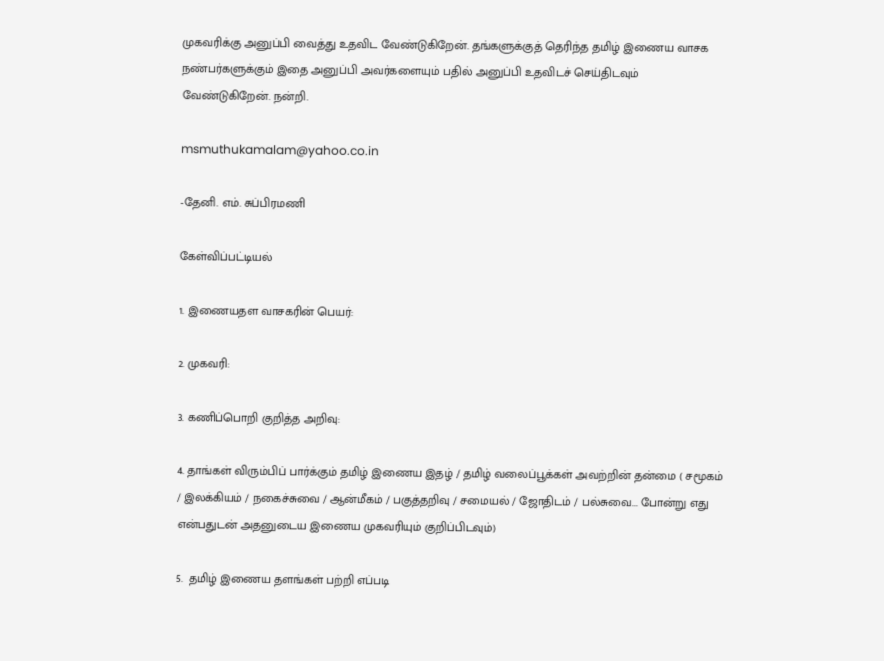முகவரிக்கு அனுப்பி வைத்து உதவிட வேண்டுகிறேன். தங்களுக்குத் தெரிந்த தமிழ் இணைய வாசக நண்பர்களுக்கும் இதை அனுப்பி அவர்களையும் பதில் அனுப்பி உதவிடச் செய்திடவும் வேண்டுகிறேன். நன்றி.

msmuthukamalam@yahoo.co.in

-தேனி. எம். சுப்பிரமணி

கேள்விப்பட்டியல்

1. இணையதள வாசகரின் பெயர்:

2. முகவரி:

3. கணிப்பொறி குறித்த அறிவு:

4. தாங்கள் விரும்பிப் பார்க்கும் தமிழ் இணைய இதழ் / தமிழ் வலைப்பூக்கள் அவற்றின் தன்மை ( சமூகம் / இலக்கியம் / நகைச்சுவை / ஆன்மீகம் / பகுத்தறிவு / சமையல் / ஜோதிடம் / பல்சுவை... போன்று எது என்பதுடன் அதனுடைய இணைய முகவரியும் குறிப்பிடவும்)

5.  தமிழ் இணைய தளங்கள் பற்றி எப்படி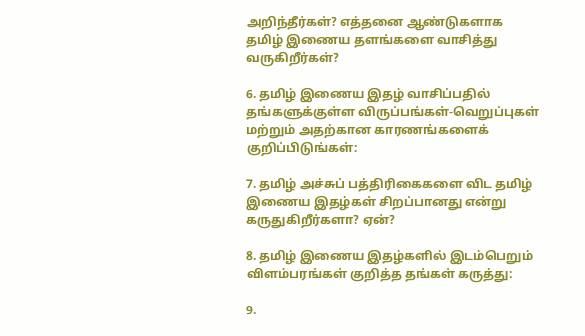அறிந்தீர்கள்? எத்தனை ஆண்டுகளாக தமிழ் இணைய தளங்களை வாசித்து வருகிறீர்கள்?

6. தமிழ் இணைய இதழ் வாசிப்பதில் தங்களுக்குள்ள விருப்பங்கள்-வெறுப்புகள் மற்றும் அதற்கான காரணங்களைக் குறிப்பிடுங்கள்:

7. தமிழ் அச்சுப் பத்திரிகைகளை விட தமிழ் இணைய இதழ்கள் சிறப்பானது என்று கருதுகிறீர்களா? ஏன்?

8. தமிழ் இணைய இதழ்களில் இடம்பெறும் விளம்பரங்கள் குறித்த தங்கள் கருத்து:

9.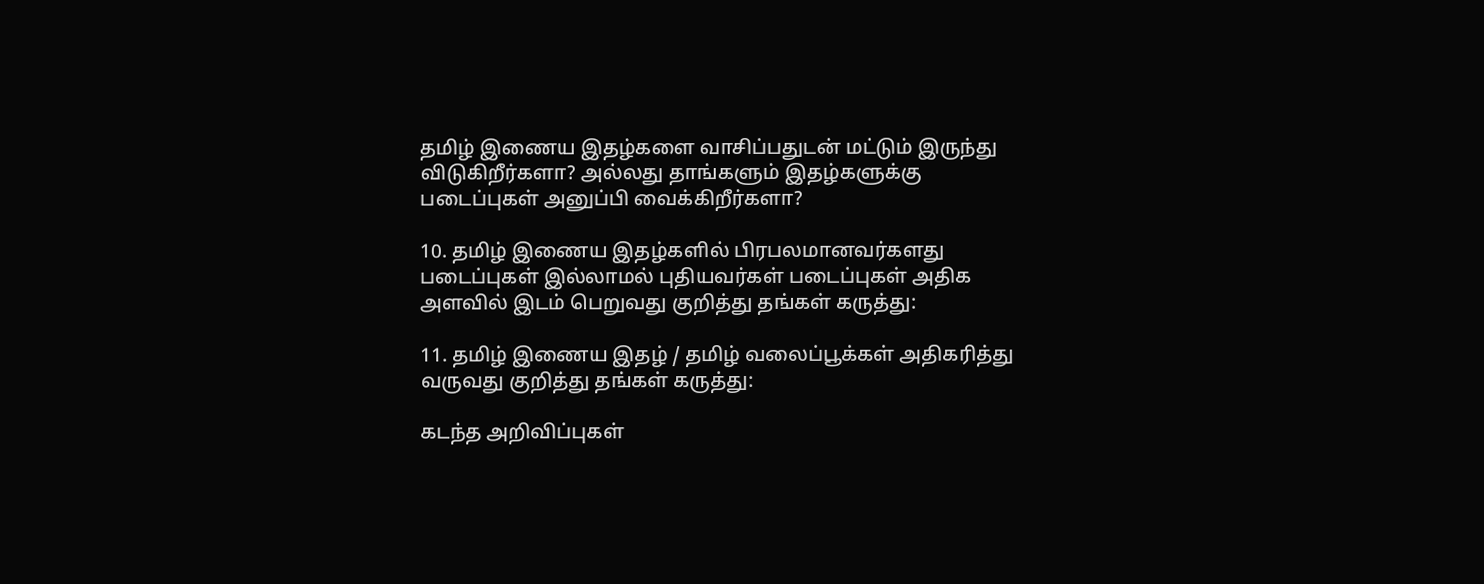தமிழ் இணைய இதழ்களை வாசிப்பதுடன் மட்டும் இருந்து விடுகிறீர்களா? அல்லது தாங்களும் இதழ்களுக்கு படைப்புகள் அனுப்பி வைக்கிறீர்களா?

10. தமிழ் இணைய இதழ்களில் பிரபலமானவர்களது படைப்புகள் இல்லாமல் புதியவர்கள் படைப்புகள் அதிக அளவில் இடம் பெறுவது குறித்து தங்கள் கருத்து:

11. தமிழ் இணைய இதழ் / தமிழ் வலைப்பூக்கள் அதிகரித்து வருவது குறித்து தங்கள் கருத்து:

கடந்த அறிவிப்புகள்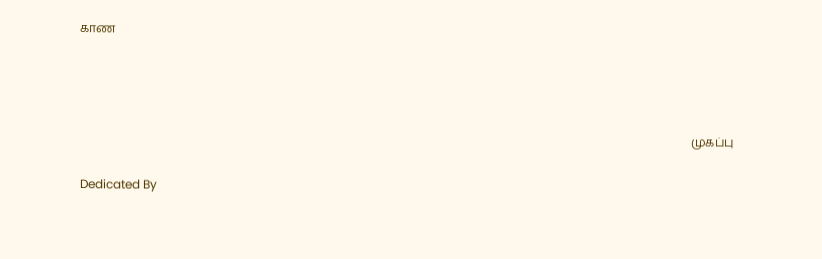காண





                                                                                                                                                                                                                 முகப்பு

Dedicated By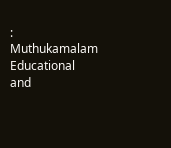: Muthukamalam Educational and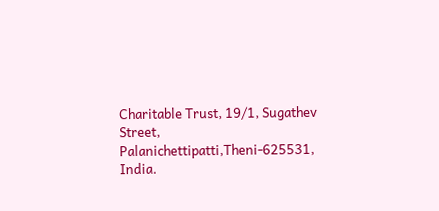Charitable Trust, 19/1, Sugathev Street, Palanichettipatti,Theni-625531, India.